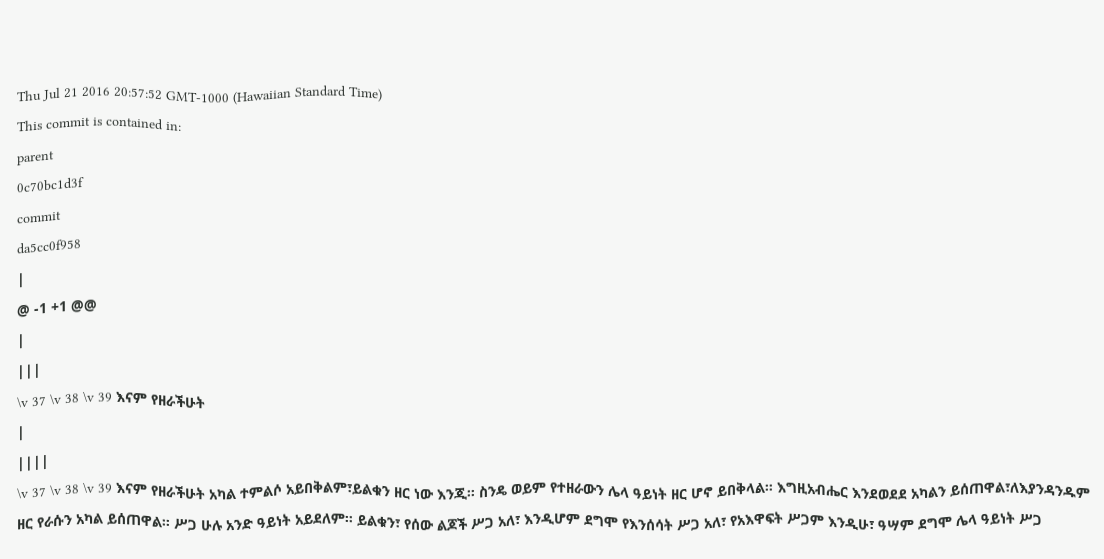Thu Jul 21 2016 20:57:52 GMT-1000 (Hawaiian Standard Time)
This commit is contained in:
parent
0c70bc1d3f
commit
da5cc0f958
|
@ -1 +1 @@
|
|||
\v 37 \v 38 \v 39 እናም የዘራችሁት
|
||||
\v 37 \v 38 \v 39 እናም የዘራችሁት አካል ተምልሶ አይበቅልም፣ይልቁን ዘር ነው እንጂ። ስንዴ ወይም የተዘራውን ሌላ ዓይነት ዘር ሆኖ ይበቅላል። እግዚአብሔር እንደወደደ አካልን ይሰጠዋል፣ለእያንዳንዱም ዘር የራሱን አካል ይሰጠዋል። ሥጋ ሁሉ አንድ ዓይነት አይደለም። ይልቁን፣ የሰው ልጆች ሥጋ አለ፣ እንዲሆም ደግሞ የእንሰሳት ሥጋ አለ፣ የአእዋፍት ሥጋም እንዲሁ፣ ዓሣም ደግሞ ሌላ ዓይነት ሥጋ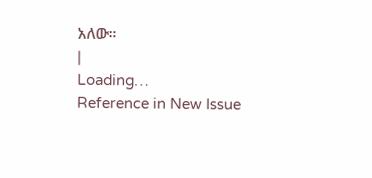አለው።
|
Loading…
Reference in New Issue